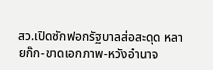สว.เปิดซักฟอกรัฐบาลส่อสะดุด หลายก๊ก-ขาดเอกภาพ-หวังอำนาจ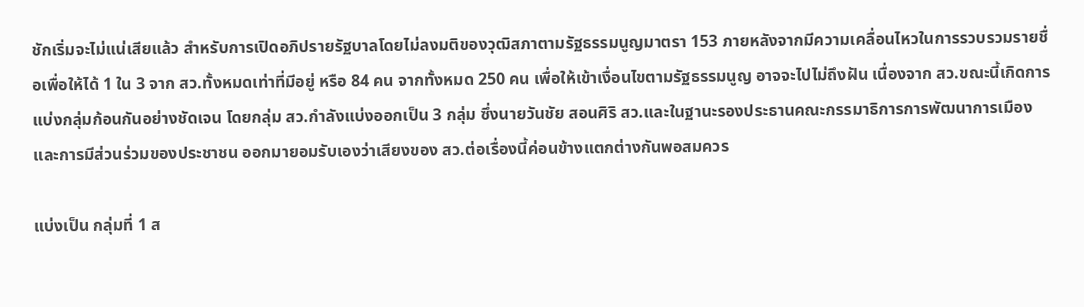ชักเริ่มจะไม่แน่เสียแล้ว สำหรับการเปิดอภิปรายรัฐบาลโดยไม่ลงมติของวุฒิสภาตามรัฐธรรมนูญมาตรา 153 ภายหลังจากมีความเคลื่อนไหวในการรวบรวมรายชื่อเพื่อให้ได้ 1 ใน 3 จาก สว.ทั้งหมดเท่าที่มีอยู่ หรือ 84 คน จากทั้งหมด 250 คน เพื่อให้เข้าเงื่อนไขตามรัฐธรรมนูญ อาจจะไปไม่ถึงฝัน เนื่องจาก สว.ขณะนี้เกิดการแบ่งกลุ่มก้อนกันอย่างชัดเจน โดยกลุ่ม สว.กำลังแบ่งออกเป็น 3 กลุ่ม ซึ่งนายวันชัย สอนศิริ สว.และในฐานะรองประธานคณะกรรมาธิการการพัฒนาการเมืองและการมีส่วนร่วมของประชาชน ออกมายอมรับเองว่าเสียงของ สว.ต่อเรื่องนี้ค่อนข้างแตกต่างกันพอสมควร

แบ่งเป็น กลุ่มที่ 1 ส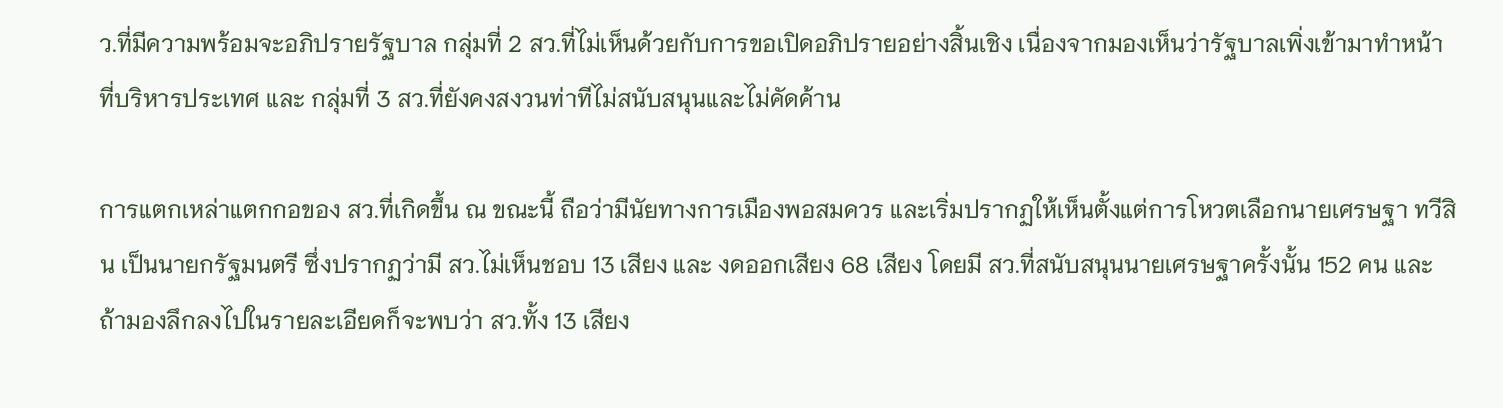ว.ที่มีความพร้อมจะอภิปรายรัฐบาล กลุ่มที่ 2 สว.ที่ไม่เห็นด้วยกับการขอเปิดอภิปรายอย่างสิ้นเชิง เนื่องจากมองเห็นว่ารัฐบาลเพิ่งเข้ามาทำหน้าที่บริหารประเทศ และ กลุ่มที่ 3 สว.ที่ยังคงสงวนท่าทีไม่สนับสนุนและไม่คัดค้าน

การแตกเหล่าแตกกอของ สว.ที่เกิดขึ้น ณ ขณะนี้ ถือว่ามีนัยทางการเมืองพอสมควร และเริ่มปรากฏให้เห็นตั้งแต่การโหวตเลือกนายเศรษฐา ทวีสิน เป็นนายกรัฐมนตรี ซึ่งปรากฏว่ามี สว.ไม่เห็นชอบ 13 เสียง และ งดออกเสียง 68 เสียง โดยมี สว.ที่สนับสนุนนายเศรษฐาครั้งนั้น 152 คน และถ้ามองลึกลงไปในรายละเอียดก็จะพบว่า สว.ทั้ง 13 เสียง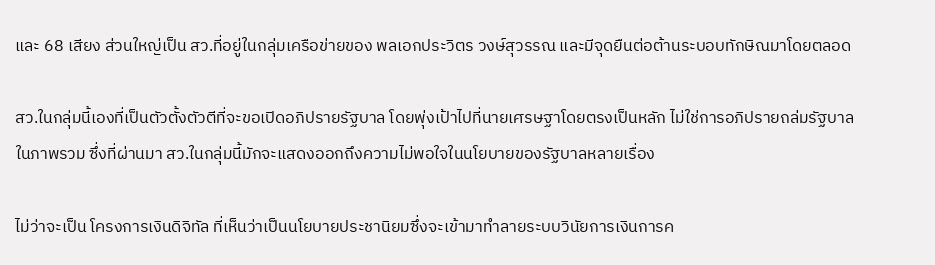และ 68 เสียง ส่วนใหญ่เป็น สว.ที่อยู่ในกลุ่มเครือข่ายของ พลเอกประวิตร วงษ์สุวรรณ และมีจุดยืนต่อต้านระบอบทักษิณมาโดยตลอด

สว.ในกลุ่มนี้เองที่เป็นตัวตั้งตัวตีที่จะขอเปิดอภิปรายรัฐบาล โดยพุ่งเป้าไปที่นายเศรษฐาโดยตรงเป็นหลัก ไม่ใช่การอภิปรายถล่มรัฐบาลในภาพรวม ซึ่งที่ผ่านมา สว.ในกลุ่มนี้มักจะแสดงออกถึงความไม่พอใจในนโยบายของรัฐบาลหลายเรื่อง

ไม่ว่าจะเป็น โครงการเงินดิจิทัล ที่เห็นว่าเป็นนโยบายประชานิยมซึ่งจะเข้ามาทำลายระบบวินัยการเงินการค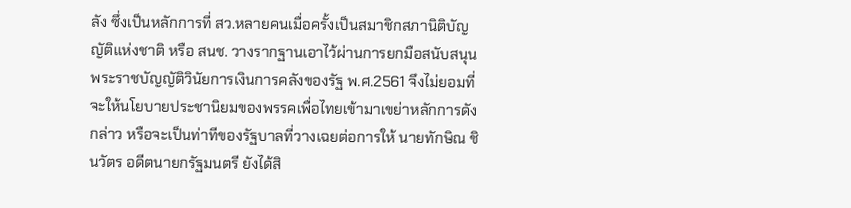ลัง ซึ่งเป็นหลักการที่ สว.หลายคนเมื่อครั้งเป็นสมาชิกสภานิติบัญญัติแห่งชาติ หรือ สนช. วางรากฐานเอาไว้ผ่านการยกมือสนับสนุนพระราชบัญญัติวินัยการเงินการคลังของรัฐ พ.ศ.2561 จึงไม่ยอมที่จะให้นโยบายประชานิยมของพรรคเพื่อไทยเข้ามาเขย่าหลักการดังกล่าว หรือจะเป็นท่าทีของรัฐบาลที่วางเฉยต่อการให้ นายทักษิณ ชินวัตร อดีตนายกรัฐมนตรี ยังได้สิ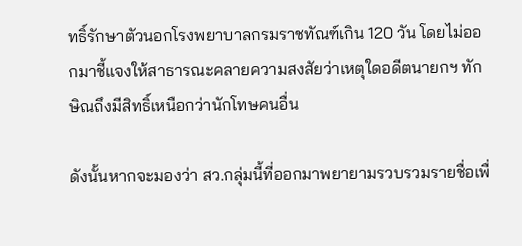ทธิ์รักษาตัวนอกโรงพยาบาลกรมราชทัณฑ์เกิน 120 วัน โดยไม่ออกมาชี้แจงให้สาธารณะคลายความสงสัยว่าเหตุใดอดีตนายกฯ ทักษิณถึงมีสิทธิ์เหนือกว่านักโทษคนอื่น

ดังนั้นหากจะมองว่า สว.กลุ่มนี้ที่ออกมาพยายามรวบรวมรายชื่อเพื่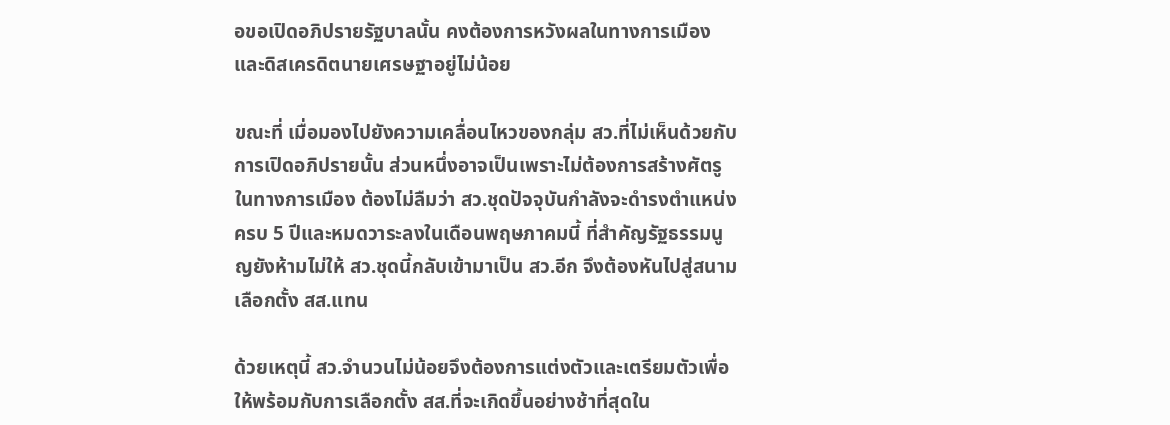อขอเปิดอภิปรายรัฐบาลนั้น คงต้องการหวังผลในทางการเมืองและดิสเครดิตนายเศรษฐาอยู่ไม่น้อย

ขณะที่ เมื่อมองไปยังความเคลื่อนไหวของกลุ่ม สว.ที่ไม่เห็นด้วยกับการเปิดอภิปรายนั้น ส่วนหนึ่งอาจเป็นเพราะไม่ต้องการสร้างศัตรูในทางการเมือง ต้องไม่ลืมว่า สว.ชุดปัจจุบันกำลังจะดำรงตำแหน่งครบ 5 ปีและหมดวาระลงในเดือนพฤษภาคมนี้ ที่สำคัญรัฐธรรมนูญยังห้ามไม่ให้ สว.ชุดนี้กลับเข้ามาเป็น สว.อีก จึงต้องหันไปสู่สนามเลือกตั้ง สส.แทน

ด้วยเหตุนี้ สว.จำนวนไม่น้อยจึงต้องการแต่งตัวและเตรียมตัวเพื่อให้พร้อมกับการเลือกตั้ง สส.ที่จะเกิดขึ้นอย่างช้าที่สุดใน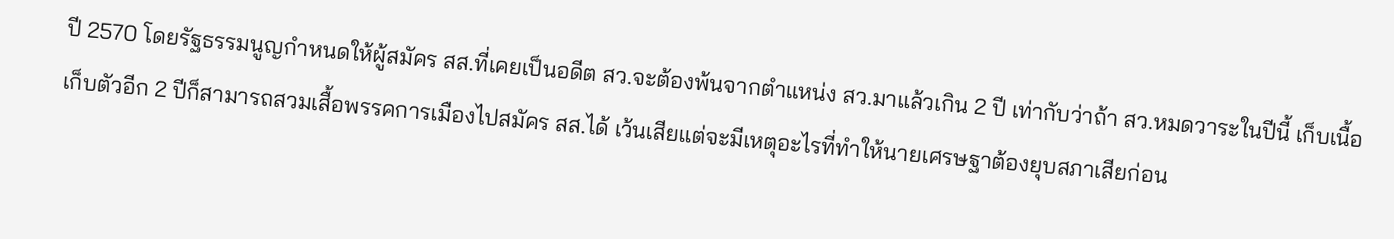ปี 2570 โดยรัฐธรรมนูญกำหนดให้ผู้สมัคร สส.ที่เคยเป็นอดีต สว.จะต้องพ้นจากตำแหน่ง สว.มาแล้วเกิน 2 ปี เท่ากับว่าถ้า สว.หมดวาระในปีนี้ เก็บเนื้อเก็บตัวอีก 2 ปีก็สามารถสวมเสื้อพรรคการเมืองไปสมัคร สส.ได้ เว้นเสียแต่จะมีเหตุอะไรที่ทำให้นายเศรษฐาต้องยุบสภาเสียก่อน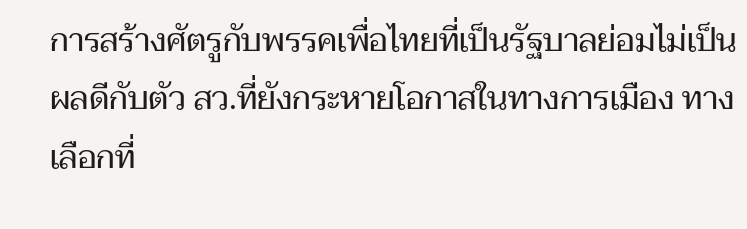การสร้างศัตรูกับพรรคเพื่อไทยที่เป็นรัฐบาลย่อมไม่เป็นผลดีกับตัว สว.ที่ยังกระหายโอกาสในทางการเมือง ทางเลือกที่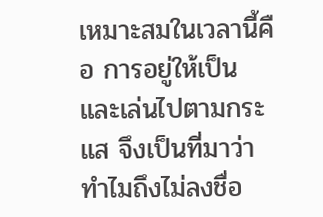เหมาะสมในเวลานี้คือ การอยู่ให้เป็นและเล่นไปตามกระแส จึงเป็นที่มาว่าทำไมถึงไม่ลงชื่อ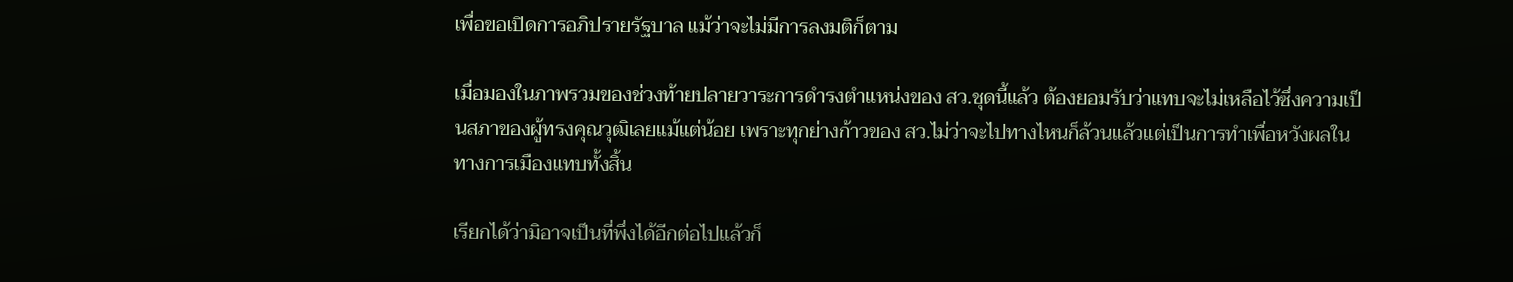เพื่อขอเปิดการอภิปรายรัฐบาล แม้ว่าจะไม่มีการลงมติก็ตาม

เมื่อมองในภาพรวมของช่วงท้ายปลายวาระการดำรงตำแหน่งของ สว.ชุดนี้แล้ว ต้องยอมรับว่าแทบจะไม่เหลือไว้ซึ่งความเป็นสภาของผู้ทรงคุณวุฒิเลยแม้แต่น้อย เพราะทุกย่างก้าวของ สว.ไม่ว่าจะไปทางไหนก็ล้วนแล้วแต่เป็นการทำเพื่อหวังผลในทางการเมืองแทบทั้งสิ้น

เรียกได้ว่ามิอาจเป็นที่พึ่งได้อีกต่อไปแล้วก็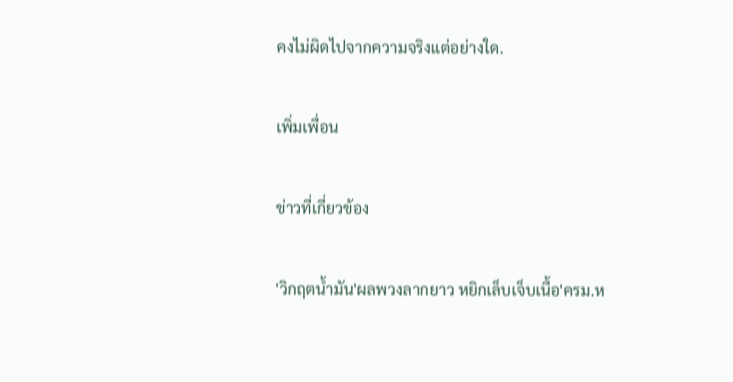คงไม่ผิดไปจากความจริงแต่อย่างใด.

เพิ่มเพื่อน

ข่าวที่เกี่ยวข้อง

'วิกฤตน้ำมัน'ผลพวงลากยาว หยิกเล็บเจ็บเนื้อ'ครม.ห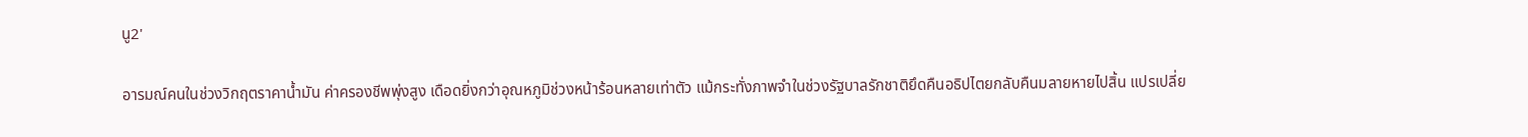นู2'

อารมณ์คนในช่วงวิกฤตราคาน้ำมัน ค่าครองชีพพุ่งสูง เดือดยิ่งกว่าอุณหภูมิช่วงหน้าร้อนหลายเท่าตัว แม้กระทั่งภาพจำในช่วงรัฐบาลรักชาติยึดคืนอธิปไตยกลับคืนมลายหายไปสิ้น แปรเปลี่ย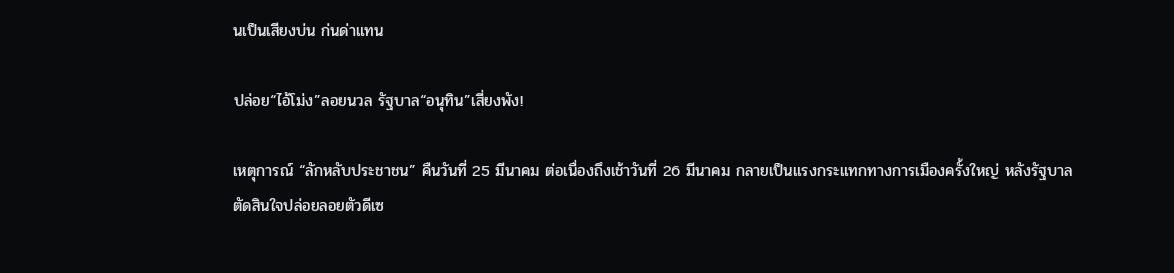นเป็นเสียงบ่น ก่นด่าแทน

ปล่อย“ไอ้โม่ง”ลอยนวล รัฐบาล“อนุทิน”เสี่ยงพัง!

เหตุการณ์ “ลักหลับประชาชน” คืนวันที่ 25 มีนาคม ต่อเนื่องถึงเช้าวันที่ 26 มีนาคม กลายเป็นแรงกระแทกทางการเมืองครั้งใหญ่ หลังรัฐบาลตัดสินใจปล่อยลอยตัวดีเซ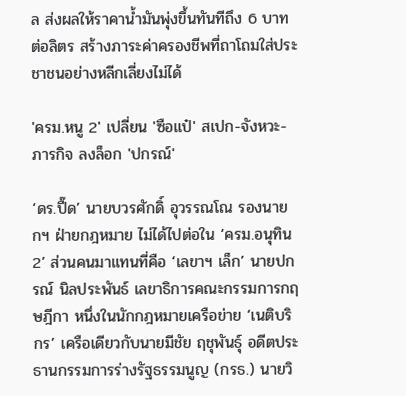ล ส่งผลให้ราคาน้ำมันพุ่งขึ้นทันทีถึง 6 บาทต่อลิตร สร้างภาระค่าครองชีพที่ถาโถมใส่ประชาชนอย่างหลีกเลี่ยงไม่ได้

'ครม.หนู 2' เปลี่ยน 'ซือแป๋' สเปก-จังหวะ-ภารกิจ ลงล็อก 'ปกรณ์'

‘ดร.ปื๊ด’ นายบวรศักดิ์ อุวรรณโณ รองนายกฯ ฝ่ายกฎหมาย ไม่ได้ไปต่อใน ‘ครม.อนุทิน 2’ ส่วนคนมาแทนที่คือ ‘เลขาฯ เล็ก’ นายปกรณ์ นิลประพันธ์ เลขาธิการคณะกรรมการกฤษฎีกา หนึ่งในนักกฎหมายเครือข่าย ‘เนติบริกร’ เครือเดียวกับนายมีชัย ฤชุพันธุ์ อดีตประธานกรรมการร่างรัฐธรรมนูญ (กรธ.) นายวิ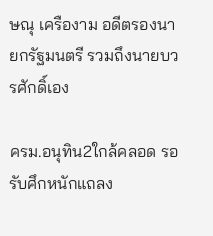ษณุ เครืองาม อดีตรองนายกรัฐมนตรี รวมถึงนายบวรศักดิ์เอง

ครม.อนุทิน2ใกล้คลอด รอรับศึกหนักแถลง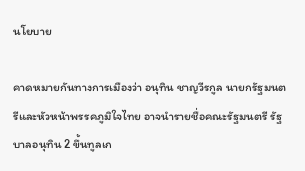นโยบาย

คาดหมายกันทางการเมืองว่า อนุทิน ชาญวีรกูล นายกรัฐมนตรีและหัวหน้าพรรคภูมิใจไทย อาจนำรายชื่อคณะรัฐมนตรี รัฐบาลอนุทิน 2 ขึ้นทูลเก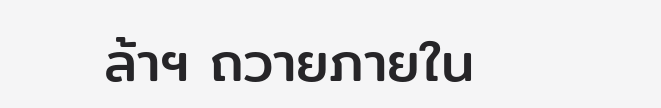ล้าฯ ถวายภายใน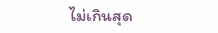ไม่เกินสุด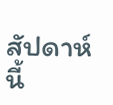สัปดาห์นี้